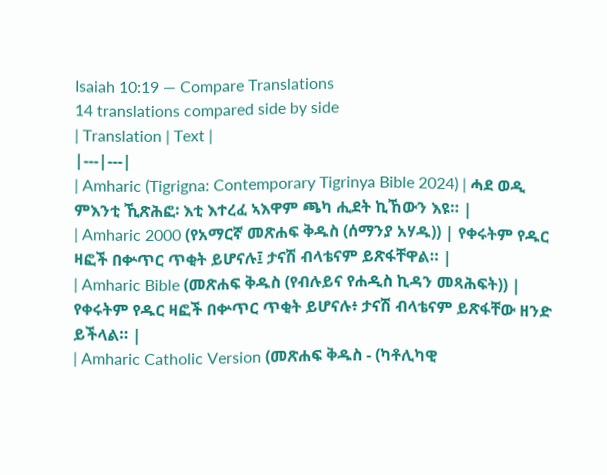Isaiah 10:19 — Compare Translations
14 translations compared side by side
| Translation | Text |
|---|---|
| Amharic (Tigrigna: Contemporary Tigrinya Bible 2024) | ሓደ ወዲ ምእንቲ ኺጽሕፎ፡ እቲ እተረፈ ኣእዋም ጫካ ሒደት ኪኸውን እዩ። |
| Amharic 2000 (የአማርኛ መጽሐፍ ቅዱስ (ሰማንያ አሃዱ)) | የቀሩትም የዱር ዛፎች በቍጥር ጥቂት ይሆናሉ፤ ታናሽ ብላቴናም ይጽፋቸዋል። |
| Amharic Bible (መጽሐፍ ቅዱስ (የብሉይና የሐዲስ ኪዳን መጻሕፍት)) | የቀሩትም የዱር ዛፎች በቍጥር ጥቂት ይሆናሉ፥ ታናሽ ብላቴናም ይጽፋቸው ዘንድ ይችላል። |
| Amharic Catholic Version (መጽሐፍ ቅዱስ - (ካቶሊካዊ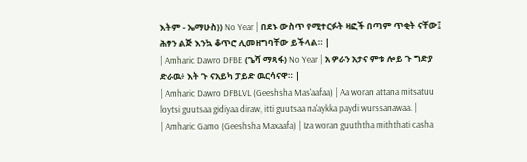እትም - ኤማሁስ)) No Year | በደኑ ውስጥ የሚተርፉት ዛፎች በጣም ጥቂት ናቸው፤ ሕፃን ልጅ እንኳ ቆጥሮ ሊመዘግባቸው ይችላል። |
| Amharic Dawro DFBE (ጌሻ ማጻፋ) No Year | አ ዎራን አታና ምቱ ሎይ ጉ ግድያ ድራዉ፥ እት ጉ ናአይካ ፓይድ ዉርሳናዋ። |
| Amharic Dawro DFBLVL (Geeshsha Mas'aafaa) | Aa woran attana mitsatuu loytsi guutsaa gidiyaa diraw, itti guutsaa na'aykka paydi wurssanawaa. |
| Amharic Gamo (Geeshsha Maxaafa) | Iza woran guuththa miththati casha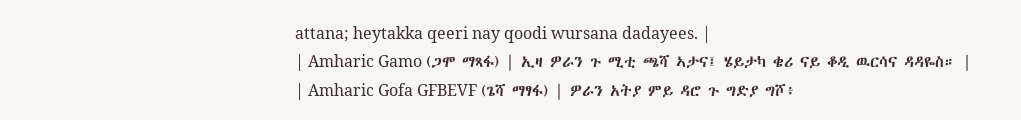attana; heytakka qeeri nay qoodi wursana dadayees. |
| Amharic Gamo (ጋሞ ማጻፋ) | ኢዛ ዎራን ጉ ሚቲ ጫሻ ኣታና፤ ሄይታካ ቄሪ ናይ ቆዲ ዉርሳና ዳዳዬስ። |
| Amharic Gofa GFBEVF (ጌሻ ማፃፋ) | ዎራን አትያ ምይ ዳሮ ጉ ግድያ ግሾ፥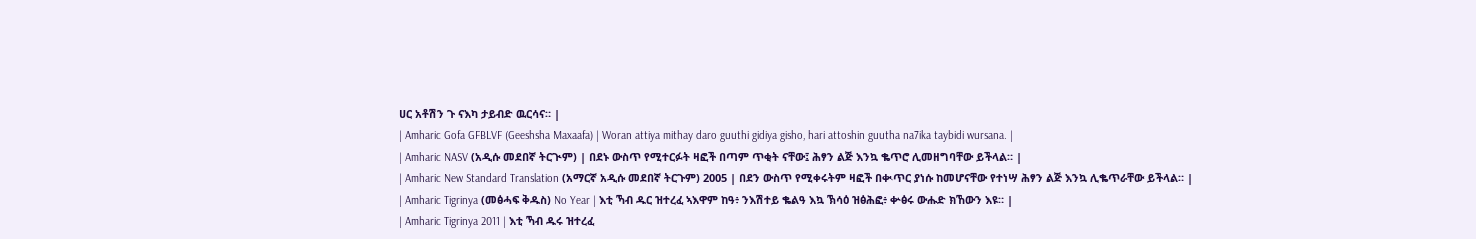ሀር አቶሽን ጉ ናእካ ታይብድ ዉርሳና። |
| Amharic Gofa GFBLVF (Geeshsha Maxaafa) | Woran attiya mithay daro guuthi gidiya gisho, hari attoshin guutha na7ika taybidi wursana. |
| Amharic NASV (አዲሱ መደበኛ ትርጒም) | በደኑ ውስጥ የሚተርፉት ዛፎች በጣም ጥቂት ናቸው፤ ሕፃን ልጅ እንኳ ቈጥሮ ሊመዘግባቸው ይችላል። |
| Amharic New Standard Translation (አማርኛ አዲሱ መደበኛ ትርጉም) 2005 | በደን ውስጥ የሚቀሩትም ዛፎች በቊጥር ያነሱ ከመሆናቸው የተነሣ ሕፃን ልጅ እንኳ ሊቈጥራቸው ይችላል። |
| Amharic Tigrinya (መፅሓፍ ቅዱስ) No Year | እቲ ኻብ ዱር ዝተረፈ ኣእዋም ከዓ፥ ንእሽተይ ቈልዓ እኳ ኽሳዕ ዝፅሕፎ፥ ቍፅሩ ውሑድ ክኸውን እዩ። |
| Amharic Tigrinya 2011 | እቲ ኻብ ዱሩ ዝተረፈ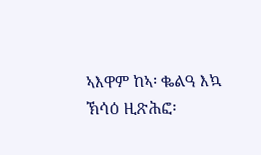ኣእዋም ከኣ፡ ቈልዓ እኳ ኽሳዕ ዚጽሕፎ፡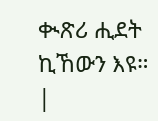ቊጽሪ ሒደት ኪኸውን እዩ። |